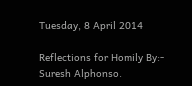Tuesday, 8 April 2014

Reflections for Homily By:- Suresh Alphonso.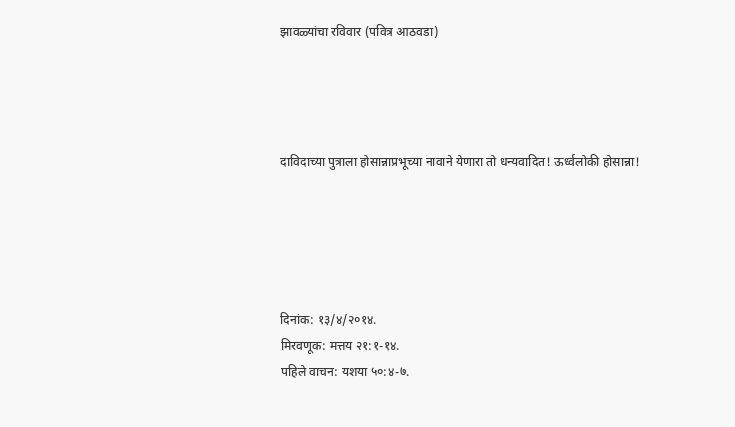झावळ्यांचा रविवार (पवित्र आठवडा)




दाविदाच्या पुत्राला होसान्नाप्रभूच्या नावाने येणारा तो धन्यवादित! ऊर्ध्वलोकी होसान्ना!





दिनांक: १३/४/२०१४.
मिरवणूक: मत्तय २१:१-१४.
पहिले वाचन: यशया ५०:४-७.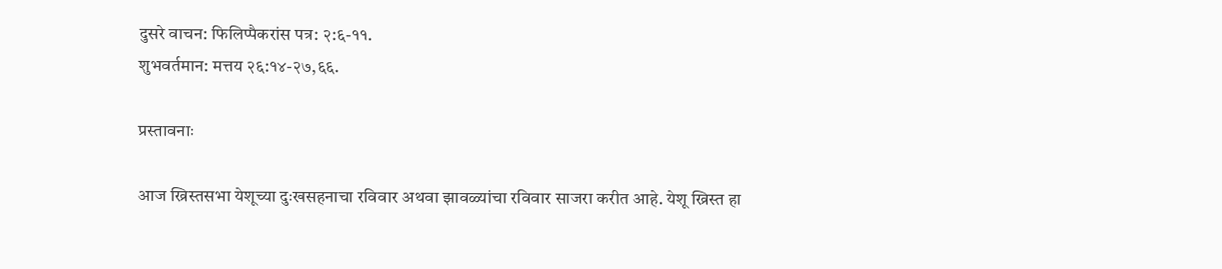दुसरे वाचन: फिलिप्पैकरांस पत्र: २:६-११.
शुभवर्तमान: मत्तय २६:१४-२७,६६.

प्रस्तावनाः

आज ख्रिस्तसभा येशूच्या दुःखसहनाचा रविवार अथवा झावळ्यांचा रविवार साजरा करीत आहे. येशू ख्रिस्त हा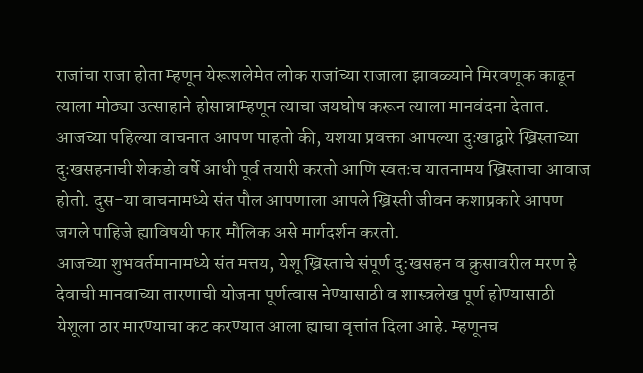राजांचा राजा होता म्हणून येरूशलेमेत लोक राजांच्या राजाला झावळ्याने मिरवणूक काढून त्याला मोठ्या उत्साहाने होसान्नाम्हणून त्याचा जयघोष करून त्याला मानवंदना देतात. आजच्या पहिल्या वाचनात आपण पाहतो की, यशया प्रवक्ता आपल्या दुःखाद्वारे ख्रिस्ताच्या दुःखसहनाची शेकडो वर्षे आधी पूर्व तयारी करतो आणि स्वतःच यातनामय ख्रिस्ताचा आवाज होतो. दुस-या वाचनामध्ये संत पौल आपणाला आपले ख्रिस्ती जीवन कशाप्रकारे आपण जगले पाहिजे ह्याविषयी फार मौलिक असे मार्गदर्शन करतो.
आजच्या शुभवर्तमानामध्ये संत मत्तय, येशू ख्रिस्ताचे संपूर्ण दु:खसहन व क्रुसावरील मरण हे देवाची मानवाच्या तारणाची योजना पूर्णत्वास नेण्यासाठी व शास्त्रलेख पूर्ण होण्यासाठी येशूला ठार मारण्याचा कट करण्यात आला ह्याचा वृत्तांत दिला आहे. म्हणूनच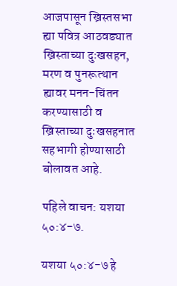आजपासून ख्रिस्तसभा ह्या पवित्र आठवड्यात ख्रिस्ताच्या दुःखसहन, मरण व पुनरूत्थान ह्यावर मनन-चिंतन करण्यासाठी व ख्रिस्ताच्या दुःखसहनात सहभागी होण्यासाठी बोलावत आहे.

पहिले वाचन: यशया ५०:४-७.

यशया ५०:४-७ हे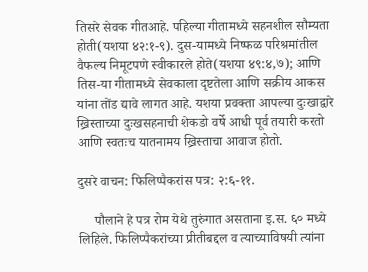तिसरे सेवक गीतआहे. पहिल्या गीतामध्ये सहनशील सौम्यता होती(यशया ४२:१-९). दुस-यामध्ये निष्फळ परिश्रमांतील वैफल्य निमूटपणे स्वीकारले होते(यशया ४९:४,७); आणि तिस-या गीतामध्ये सेवकाला दृष्टतेला आणि सक्रीय आकस यांना तोंड द्यावे लागत आहे. यशया प्रवक्ता आपल्या दुःखाद्वारे ख्रिस्ताच्या दुःखसहनाची शेकडो वर्षे आधी पूर्व तयारी करतो आणि स्वतःच यातनामय ख्रिस्ताचा आवाज होतो.

दुसरे वाचन: फिलिप्पैकरांस पत्र: २:६-११.

     पौलाने हे पत्र रोम येथे तुरुंगात असताना इ.स. ६० मध्ये लिहिले. फिलिप्पैकरांच्या प्रीतीबद्दल व त्याच्याविषयी त्यांना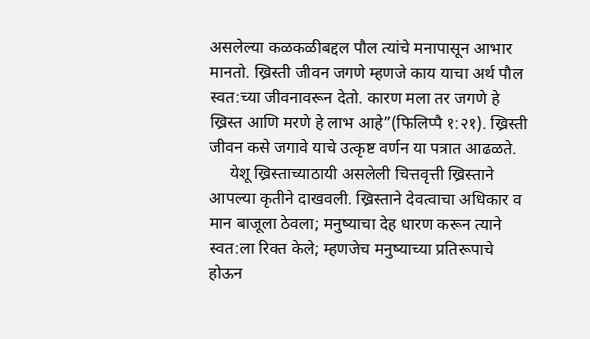असलेल्या कळकळीबद्दल पौल त्यांचे मनापासून आभार मानतो. ख्रिस्ती जीवन जगणे म्हणजे काय याचा अर्थ पौल स्वत:च्या जीवनावरून देतो. कारण मला तर जगणे हे ख्रिस्त आणि मरणे हे लाभ आहे”(फिलिप्पै १:२१). ख्रिस्ती जीवन कसे जगावे याचे उत्कृष्ट वर्णन या पत्रात आढळते.
     येशू ख्रिस्ताच्याठायी असलेली चित्तवृत्ती ख्रिस्ताने आपल्या कृतीने दाखवली. ख्रिस्ताने देवत्वाचा अधिकार व मान बाजूला ठेवला; मनुष्याचा देह धारण करून त्याने स्वत:ला रिक्त केले; म्हणजेच मनुष्याच्या प्रतिरूपाचे होऊन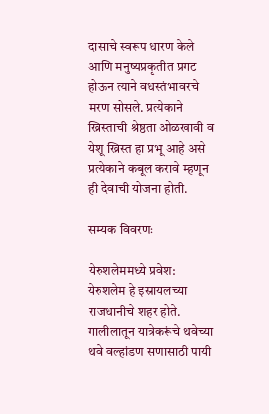दासाचे स्वरूप धारण केले आणि मनुष्यप्रकृतीत प्रगट होऊन त्याने वधस्तंभावरचे मरण सोसले. प्रत्येकाने ख्रिस्ताची श्रेष्ठता ओळखावी व येशू ख्रिस्त हा प्रभू आहे असे प्रत्येकाने कबूल करावे म्हणून ही देवाची योजना होती.

सम्यक विवरणः

येरुशलेममध्ये प्रवेश:
येरुशलेम हे इस्रायलच्या राजधानीचे शहर होते. गालीलातून यात्रेकरूंचे थवेच्या थवे वल्हांडण सणासाठी पायी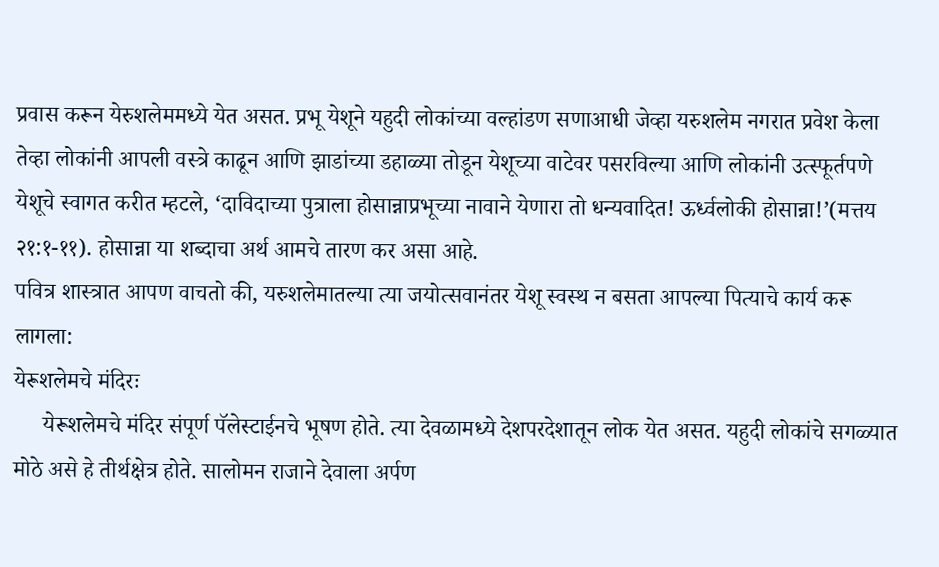प्रवास करून येरुशलेममध्ये येत असत. प्रभू येशूने यहुदी लोकांच्या वल्हांडण सणाआधी जेव्हा यरुशलेम नगरात प्रवेश केला तेव्हा लोकांनी आपली वस्त्रे काढून आणि झाडांच्या डहाळ्या तोडून येशूच्या वाटेवर पसरविल्या आणि लोकांनी उत्स्फूर्तपणे येशूचे स्वागत करीत म्हटले, ‘दाविदाच्या पुत्राला होसान्नाप्रभूच्या नावाने येणारा तो धन्यवादित! ऊर्ध्वलोकी होसान्ना!’(मत्तय २१:१-११). होसान्ना या शब्दाचा अर्थ आमचे तारण कर असा आहे.
पवित्र शास्त्रात आपण वाचतो की, यरुशलेमातल्या त्या जयोत्सवानंतर येशू स्वस्थ न बसता आपल्या पित्याचे कार्य करू लागला:
येरूशलेमचे मंदिरः
     येरूशलेमचे मंदिर संपूर्ण पॅलेस्टाईनचे भूषण होते. त्या देवळामध्ये देशपरदेशातून लोक येत असत. यहुदी लोकांचे सगळ्यात मोठे असे हे तीर्थक्षेत्र होते. सालोमन राजाने देवाला अर्पण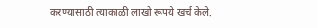करण्यासाठी त्याकाळी लाखो रूपये खर्च केले.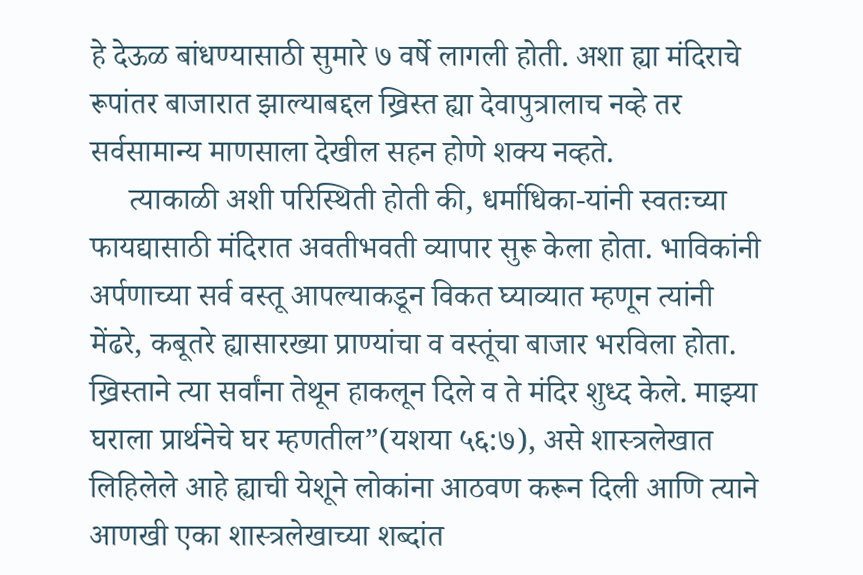हे देऊळ बांधण्यासाठी सुमारे ७ वर्षे लागली होती. अशा ह्या मंदिराचे रूपांतर बाजारात झाल्याबद्दल ख्रिस्त ह्या देवापुत्रालाच नव्हे तर सर्वसामान्य माणसाला देखील सहन होणे शक्य नव्हते.
     त्याकाळी अशी परिस्थिती होती की, धर्माधिका-यांनी स्वतःच्या फायद्यासाठी मंदिरात अवतीभवती व्यापार सुरू केला होता. भाविकांनी अर्पणाच्या सर्व वस्तू आपल्याकडून विकत घ्याव्यात म्हणून त्यांनी मेंढरे, कबूतरे ह्यासारख्या प्राण्यांचा व वस्तूंचा बाजार भरविला होता. ख्रिस्ताने त्या सर्वांना तेथून हाकलून दिले व ते मंदिर शुध्द केले. माझ्या घराला प्रार्थनेचे घर म्हणतील”(यशया ५६:७), असे शास्त्रलेखात लिहिलेले आहे ह्याची येशूने लोकांना आठवण करून दिली आणि त्याने आणखी एका शास्त्रलेखाच्या शब्दांत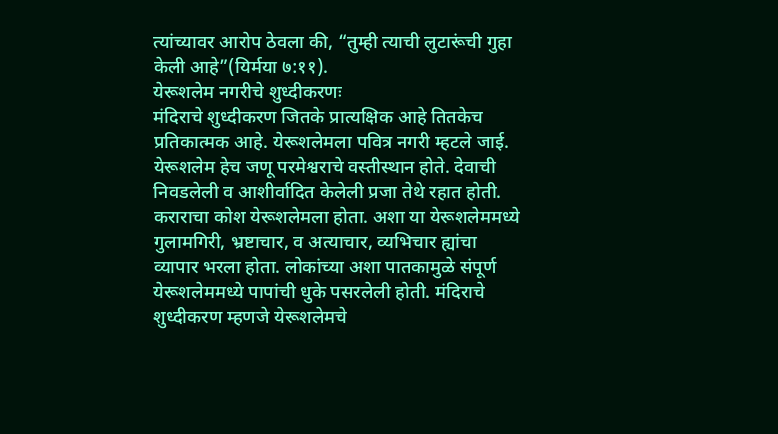त्यांच्यावर आरोप ठेवला की, “तुम्ही त्याची लुटारूंची गुहा केली आहे”(यिर्मया ७:११).
येरूशलेम नगरीचे शुध्दीकरणः
मंदिराचे शुध्दीकरण जितके प्रात्यक्षिक आहे तितकेच प्रतिकात्मक आहे. येरूशलेमला पवित्र नगरी म्हटले जाई. येरूशलेम हेच जणू परमेश्वराचे वस्तीस्थान होते. देवाची निवडलेली व आशीर्वादित केलेली प्रजा तेथे रहात होती. कराराचा कोश येरूशलेमला होता. अशा या येरूशलेममध्ये गुलामगिरी, भ्रष्टाचार, व अत्याचार, व्यभिचार ह्यांचा व्यापार भरला होता. लोकांच्या अशा पातकामुळे संपूर्ण येरूशलेममध्ये पापांची धुके पसरलेली होती. मंदिराचे शुध्दीकरण म्हणजे येरूशलेमचे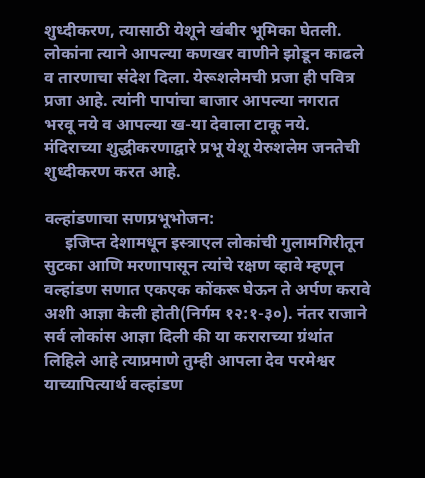शुध्दीकरण, त्यासाठी येशूने खंबीर भूमिका घेतली. लोकांना त्याने आपल्या कणखर वाणीने झोडून काढले व तारणाचा संदेश दिला. येरूशलेमची प्रजा ही पवित्र प्रजा आहे. त्यांनी पापांचा बाजार आपल्या नगरात भरवू नये व आपल्या ख-या देवाला टाकू नये. मंदिराच्या शुद्धीकरणाद्वारे प्रभू येशू येरुशलेम जनतेची शुध्दीकरण करत आहे.

वल्हांडणाचा सणप्रभूभोजन:
     इजिप्त देशामधून इस्त्राएल लोकांची गुलामगिरीतून सुटका आणि मरणापासून त्यांचे रक्षण व्हावे म्हणून वल्हांडण सणात एकएक कोंकरू घेऊन ते अर्पण करावे अशी आज्ञा केली होती(निर्गम १२:१-३०). नंतर राजाने सर्व लोकांस आज्ञा दिली की या कराराच्या ग्रंथांत लिहिले आहे त्याप्रमाणे तुम्ही आपला देव परमेश्वर याच्यापित्यार्थ वल्हांडण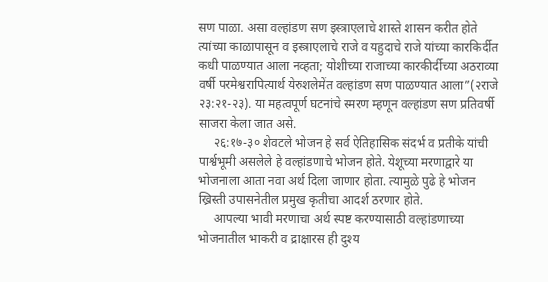सण पाळा. असा वल्हांडण सण इस्त्राएलाचे शास्ते शासन करीत होते त्यांच्या काळापासून व इस्त्राएलाचे राजे व यहुदाचे राजे यांच्या कारकिर्दीत कधी पाळण्यात आला नव्हता; योशीच्या राजाच्या कारकीर्दीच्या अठराव्या वर्षी परमेश्वरापित्यार्थ येरुशलेमेंत वल्हांडण सण पाळण्यात आला”(२राजे २३:२१-२३). या महत्वपूर्ण घटनांचे स्मरण म्हणून वल्हांडण सण प्रतिवर्षी साजरा केला जात असे.
     २६:१७-३० शेवटले भोजन हे सर्व ऐतिहासिक संदर्भ व प्रतीके यांची पार्श्वभूमी असलेले हे वल्हांडणाचे भोजन होते. येशूच्या मरणाद्वारे या भोजनाला आता नवा अर्थ दिला जाणार होता. त्यामुळे पुढे हे भोजन ख्रिस्ती उपासनेतील प्रमुख कृतीचा आदर्श ठरणार होते.
     आपल्या भावी मरणाचा अर्थ स्पष्ट करण्यासाठी वल्हांडणाच्या भोजनातील भाकरी व द्राक्षारस ही दुश्य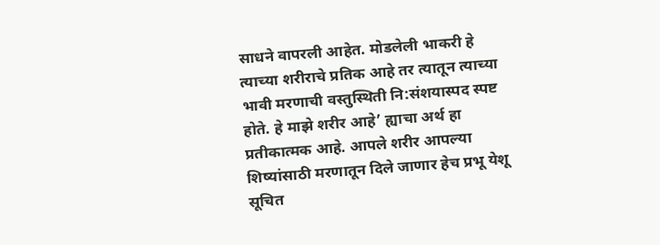साधने वापरली आहेत. मोडलेली भाकरी हे त्याच्या शरीराचे प्रतिक आहे तर त्यातून त्याच्या भावी मरणाची वस्तुस्थिती नि:संशयास्पद स्पष्ट होते. हे माझे शरीर आहे’ ह्याचा अर्थ हा प्रतीकात्मक आहे. आपले शरीर आपल्या शिष्यांसाठी मरणातून दिले जाणार हेच प्रभू येशू सूचित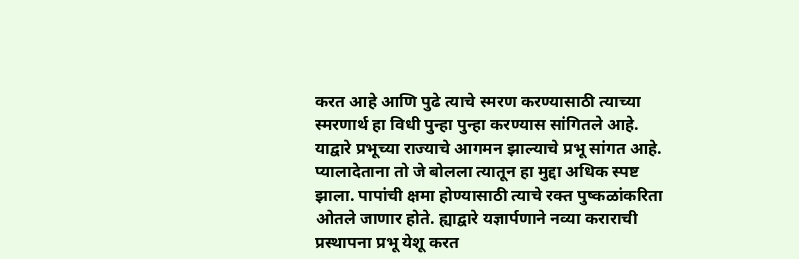करत आहे आणि पुढे त्याचे स्मरण करण्यासाठी त्याच्या स्मरणार्थ हा विधी पुन्हा पुन्हा करण्यास सांगितले आहे. याद्वारे प्रभूच्या राज्याचे आगमन झाल्याचे प्रभू सांगत आहे. प्यालादेताना तो जे बोलला त्यातून हा मुद्दा अधिक स्पष्ट झाला. पापांची क्षमा होण्यासाठी त्याचे रक्त पुष्कळांकरिता ओतले जाणार होते. ह्याद्वारे यज्ञार्पणाने नव्या कराराची प्रस्थापना प्रभू येशू करत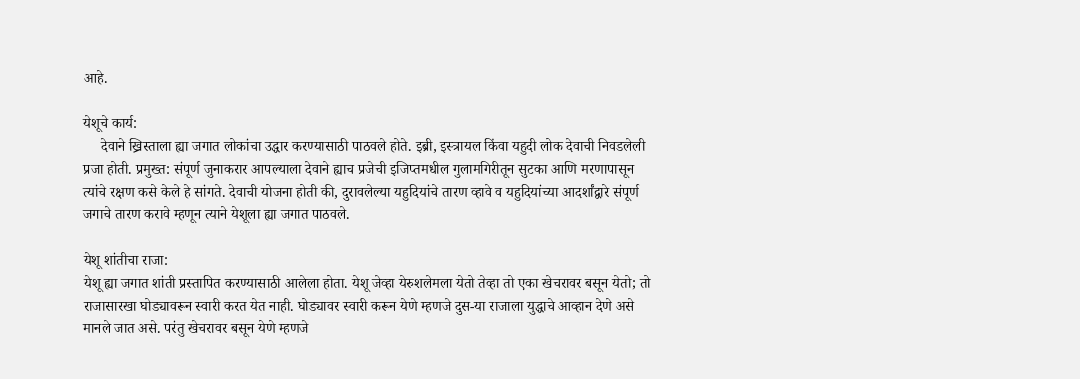आहे.

येशूचे कार्य:
     देवाने ख्रिस्ताला ह्या जगात लोकांचा उद्धार करण्यासाठी पाठवले होते. इब्री, इस्त्रायल किंवा यहुदी लोक देवाची निवडलेली प्रजा होती. प्रमुख्त: संपूर्ण जुनाकरार आपल्याला देवाने ह्याच प्रजेची इजिप्तमधील गुलामगिरीतून सुटका आणि मरणापासून त्यांचे रक्षण कसे केले हे सांगते. देवाची योजना होती की, दुरावलेल्या यहुदियांचे तारण व्हावे व यहुदियांच्या आदर्शांद्वारे संपूर्ण जगाचे तारण करावे म्हणून त्याने येशूला ह्या जगात पाठवले.

येशू शांतीचा राजा:
येशू ह्या जगात शांती प्रस्तापित करण्यासाठी आलेला होता. येशू जेव्हा येरुशलेमला येतो तेव्हा तो एका खेचरावर बसून येतो; तो राजासारखा घोड्यावरून स्वारी करत येत नाही. घोड्यावर स्वारी करून येणे म्हणजे दुस-या राजाला युद्धाचे आव्हान देणे असे मानले जात असे. परंतु खेचरावर बसून येणे म्हणजे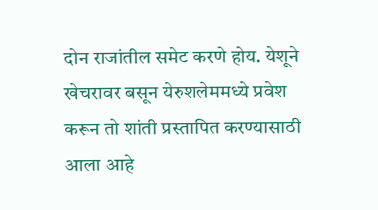दोन राजांतील समेट करणे होय. येशूने खेचरावर बसून येरुशलेममध्ये प्रवेश करून तो शांती प्रस्तापित करण्यासाठी आला आहे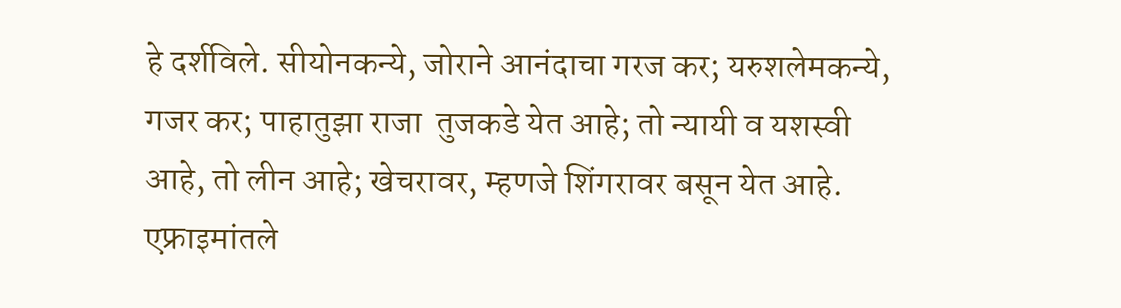हे दर्शविले. सीयोनकन्ये, जोराने आनंदाचा गरज कर; यरुशलेमकन्ये, गजर कर; पाहातुझा राजा  तुजकडे येत आहे; तो न्यायी व यशस्वी आहे, तो लीन आहे; खेचरावर, म्हणजे शिंगरावर बसून येत आहे. एफ्राइमांतले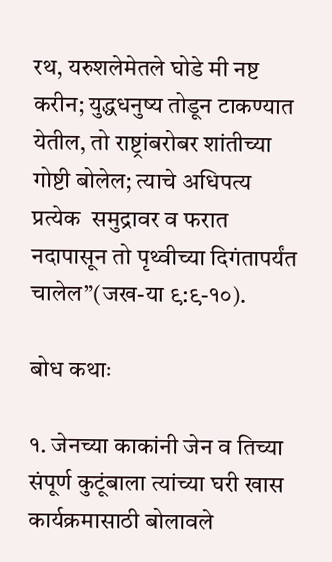रथ, यरुशलेमेतले घोडे मी नष्ट करीन; युद्धधनुष्य तोडून टाकण्यात येतील, तो राष्ट्रांबरोबर शांतीच्या गोष्टी बोलेल; त्याचे अधिपत्य प्रत्येक  समुद्रावर व फरात नदापासून तो पृथ्वीच्या दिगंतापर्यंत चालेल”(जख-या ९:९-१०).

बोध कथाः

१. जेनच्या काकांनी जेन व तिच्या संपूर्ण कुटूंबाला त्यांच्या घरी खास कार्यक्रमासाठी बोलावले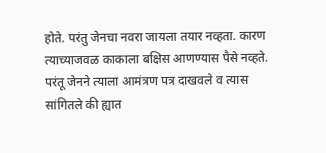होते. परंतु जेनचा नवरा जायला तयार नव्हता. कारण त्याच्याजवळ काकाला बक्षिस आणण्यास पैसे नव्हते. परंतू जेनने त्याला आमंत्रण पत्र दाखवले व त्यास सांगितले की ह्यात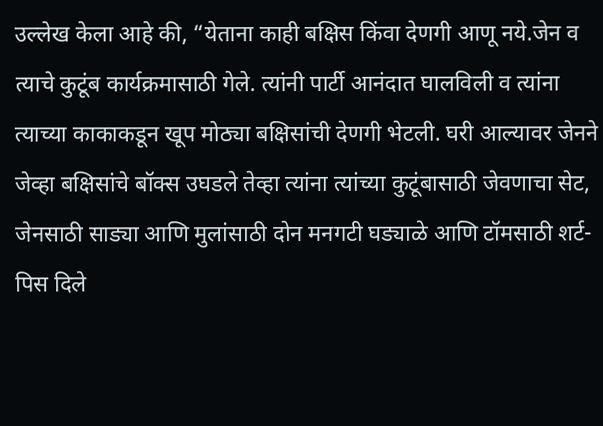उल्लेख केला आहे की, “येताना काही बक्षिस किंवा देणगी आणू नये.जेन व त्याचे कुटूंब कार्यक्रमासाठी गेले. त्यांनी पार्टी आनंदात घालविली व त्यांना त्याच्या काकाकडून खूप मोठ्या बक्षिसांची देणगी भेटली. घरी आल्यावर जेनने जेव्हा बक्षिसांचे बॉक्स उघडले तेव्हा त्यांना त्यांच्या कुटूंबासाठी जेवणाचा सेट, जेनसाठी साड्या आणि मुलांसाठी दोन मनगटी घड्याळे आणि टॉमसाठी शर्ट-पिस दिले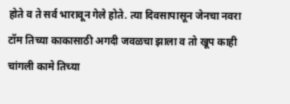होते व ते सर्व भारावून गेले होते. त्या दिवसापासून जेनचा नवरा टॉम तिच्या काकासाठी अगदी जवळचा झाला व तो खूप काही चांगली कामे तिच्या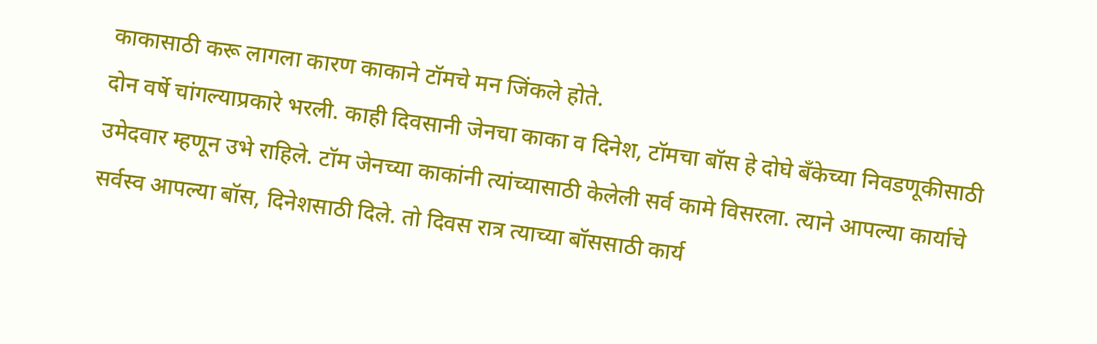काकासाठी करू लागला कारण काकाने टॉमचे मन जिंकले होते.
दोन वर्षे चांगल्याप्रकारे भरली. काही दिवसानी जेनचा काका व दिनेश, टॉमचा बॉस हे दोघे बँकेच्या निवडणूकीसाठी उमेदवार म्हणून उभे राहिले. टॉम जेनच्या काकांनी त्यांच्यासाठी केलेली सर्व कामे विसरला. त्याने आपल्या कार्याचे सर्वस्व आपल्या बॉस, दिनेशसाठी दिले. तो दिवस रात्र त्याच्या बॉससाठी कार्य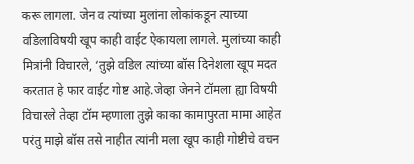करू लागला. जेन व त्यांच्या मुलांना लोकांकडून त्याच्या वडिलाविषयी खूप काही वाईट ऐकायला लागले. मुलांच्या काही मित्रांनी विचारले, ‘तुझे वडिल त्यांच्या बॉस दिनेशला खूप मदत करतात हे फार वाईट गोष्ट आहे.जेव्हा जेनने टॉमला ह्या विषयी विचारले तेव्हा टॉम म्हणाला तुझे काका कामापुरता मामा आहेत परंतु माझे बॉस तसे नाहीत त्यांनी मला खूप काही गोष्टीचे वचन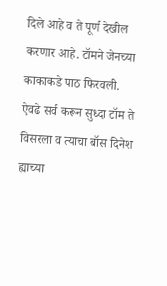दिले आहे व ते पूर्ण देखील करणार आहे. टॉमने जेनच्या काकाकडे पाठ फिरवली. ऐवढे सर्व करून सुध्दा टॉम ते विसरला व त्याचा बॉस दिनेश ह्याच्या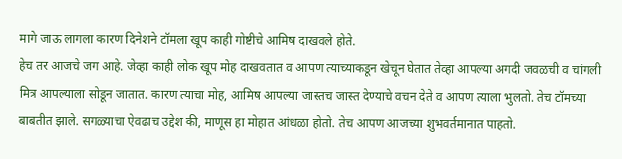मागे जाऊ लागला कारण दिनेशने टॉमला खूप काही गोष्टीचे आमिष दाखवले होते.
हेच तर आजचे जग आहे. जेव्हा काही लोक खूप मोह दाखवतात व आपण त्याच्याकडून खेचून घेतात तेव्हा आपल्या अगदी जवळची व चांगली मित्र आपल्याला सोडून जातात. कारण त्याचा मोह, आमिष आपल्या जास्तच जास्त देण्याचे वचन देते व आपण त्याला भुलतो. तेच टॉमच्या बाबतीत झाले. सगळ्याचा ऐवढाच उद्देश की, माणूस हा मोहात आंधळा होतो. तेच आपण आजच्या शुभवर्तमानात पाहतो.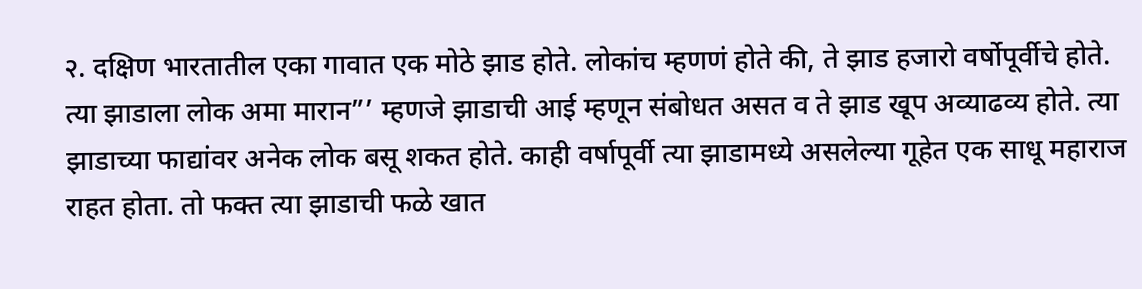२. दक्षिण भारतातील एका गावात एक मोठे झाड होते. लोकांच म्हणणं होते की, ते झाड हजारो वर्षोपूर्वीचे होते. त्या झाडाला लोक अमा मारान”’ म्हणजे झाडाची आई म्हणून संबोधत असत व ते झाड खूप अव्याढव्य होते. त्या झाडाच्या फाद्यांवर अनेक लोक बसू शकत होते. काही वर्षापूर्वी त्या झाडामध्ये असलेल्या गूहेत एक साधू महाराज राहत होता. तो फक्त त्या झाडाची फळे खात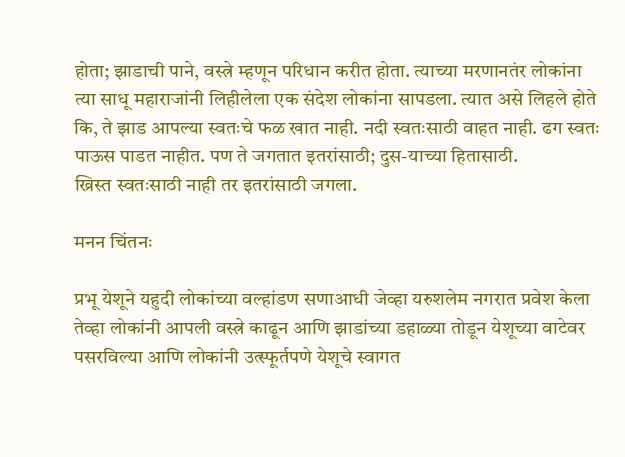होता; झाडाची पाने, वस्त्रे म्हणून परिधान करीत होता. त्याच्या मरणानतंर लोकांना त्या साधू महाराजांनी लिहीलेला एक संदेश लोकांना सापडला. त्यात असे लिहले होते कि, ते झाड आपल्या स्वतःचे फळ खात नाही. नदी स्वतःसाठी वाहत नाही. ढग स्वतः पाऊस पाडत नाहीत. पण ते जगतात इतरांसाठी; दुस-याच्या हितासाठी.
ख्रिस्त स्वतःसाठी नाही तर इतरांसाठी जगला.

मनन चिंतनः

प्रभू येशूने यहुदी लोकांच्या वल्हांडण सणाआधी जेव्हा यरुशलेम नगरात प्रवेश केला तेव्हा लोकांनी आपली वस्त्रे काढून आणि झाडांच्या डहाळ्या तोडून येशूच्या वाटेवर पसरविल्या आणि लोकांनी उत्स्फूर्तपणे येशूचे स्वागत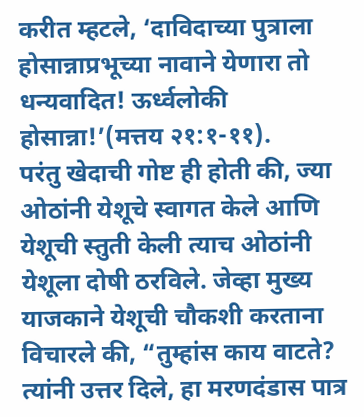करीत म्हटले, ‘दाविदाच्या पुत्राला होसान्नाप्रभूच्या नावाने येणारा तो धन्यवादित! ऊर्ध्वलोकी होसान्ना!’(मत्तय २१:१-११).
परंतु खेदाची गोष्ट ही होती की, ज्या ओठांनी येशूचे स्वागत केले आणि येशूची स्तुती केली त्याच ओठांनी येशूला दोषी ठरविले. जेव्हा मुख्य याजकाने येशूची चौकशी करताना विचारले की, “तुम्हांस काय वाटते? त्यांनी उत्तर दिले, हा मरणदंडास पात्र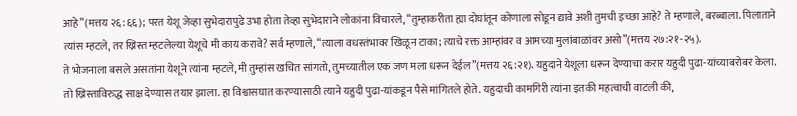आहे”(मत्तय २६:६६); परत येशू जेव्हा सुभेदारापुढे उभा होता तेव्हा सुभेदाराने लोकांना विचारले, “तुम्हाकरीता ह्या दोघांतून कोणाला सोडून द्यावे अशी तुमची इच्छा आहे? ते म्हणाले, बरब्बाला. पिलाताने त्यांस म्हटले, तर ख्रिस्त म्हटलेल्या येशूचे मी काय करावे? सर्व म्हणाले, “त्याला वधस्तंभावर खिळून टाका; त्याचे रक्त आम्हांवर व आमच्या मुलांबाळांवर असो”(मत्तय २७:२१-२५).
ते भोजनाला बसले असतांना येशूने त्यांना म्हटले, मी तुम्हांस खचित सांगतो, तुमच्यातील एक जण मला धरून देईल”(मत्तय २६:२१). यहुदाने येशूला धरून देण्याचा करार यहुदी पुढा-यांच्याबरोबर केला. तो ख्रिस्ताविरुद्ध साक्ष देण्यास तयार झाला. हा विश्वासघात करण्यासाठी त्याने यहुदी पुढा-यांकडून पैसे मांगितले होते. यहुदाची कामगिरी त्यांना इतकी महत्वाची वाटली की,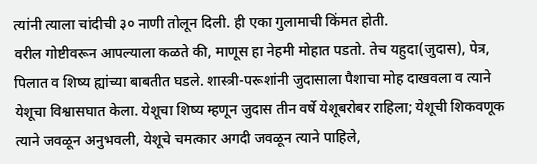त्यांनी त्याला चांदीची ३० नाणी तोलून दिली. ही एका गुलामाची किंमत होती.
वरील गोष्टीवरून आपल्याला कळते की, माणूस हा नेहमी मोहात पडतो. तेच यहुदा(जुदास), पेत्र, पिलात व शिष्य ह्यांच्या बाबतीत घडले. शास्त्री-परूशांनी जुदासाला पैशाचा मोह दाखवला व त्याने येशूचा विश्वासघात केला. येशूचा शिष्य म्हणून जुदास तीन वर्षे येशूबरोबर राहिला; येशूची शिकवणूक त्याने जवळून अनुभवली, येशूचे चमत्कार अगदी जवळून त्याने पाहिले,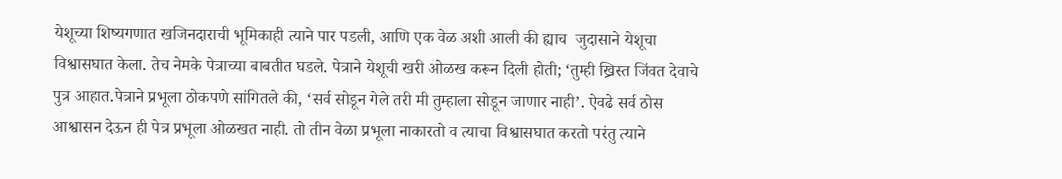येशूच्या शिष्यगणात खजिनदाराची भूमिकाही त्याने पार पडली, आणि एक वेळ अशी आली की ह्याच  जुदासाने येशूचा विश्वासघात केला. तेच नेमके पेत्राच्या बाबतीत घडले. पेत्राने येशूची खरी ओळख करून दिली होती; ‘तुम्ही ख्रिस्त जिंवत देवाचे पुत्र आहात.पेत्राने प्रभूला ठोकपणे सांगितले की, ‘सर्व सोडून गेले तरी मी तुम्हाला सोडून जाणार नाही’. ऐवढे सर्व ठोस आश्वासन देऊन ही पेत्र प्रभूला ओळखत नाही. तो तीन वेळा प्रभूला नाकारतो व त्याचा विश्वासघात करतो परंतु त्याने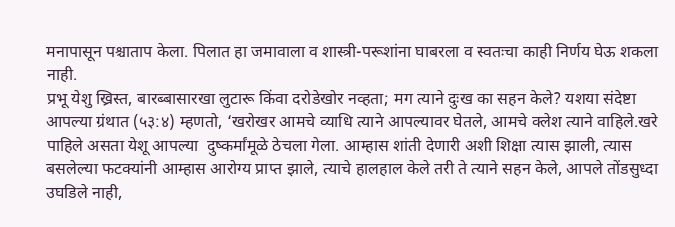मनापासून पश्चाताप केला. पिलात हा जमावाला व शास्त्री-परूशांना घाबरला व स्वतःचा काही निर्णय घेऊ शकला नाही.
प्रभू येशु ख्रिस्त, बारब्बासारखा लुटारू किंवा दरोडेखोर नव्हता; मग त्याने दुःख का सहन केले? यशया संदेष्टा आपल्या ग्रंथात (५३:४) म्हणतो, ‘खरोखर आमचे व्याधि त्याने आपल्यावर घेतले, आमचे क्लेश त्याने वाहिले.खरे पाहिले असता येशू आपल्या  दुष्कर्मांमूळे ठेचला गेला. आम्हास शांती देणारी अशी शिक्षा त्यास झाली, त्यास बसलेल्या फटक्यांनी आम्हास आरोग्य प्राप्त झाले, त्याचे हालहाल केले तरी ते त्याने सहन केले, आपले तोंडसुध्दा उघडिले नाही,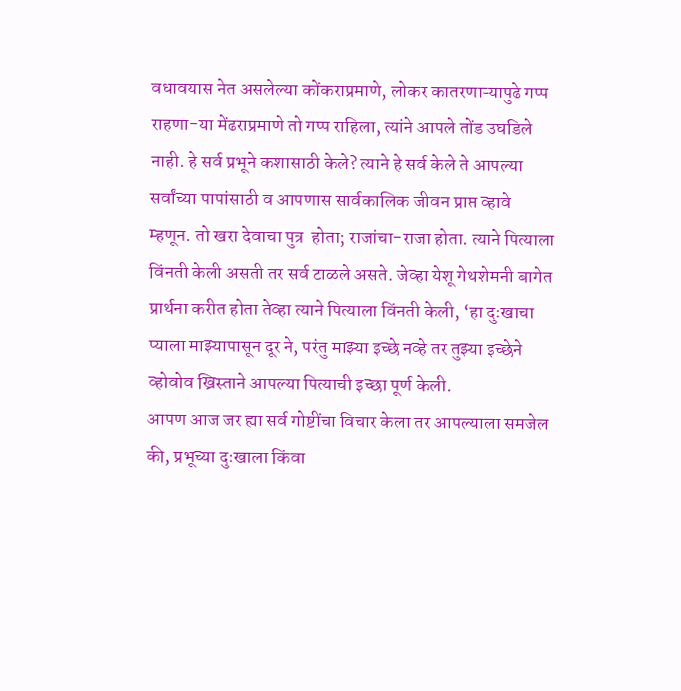वधावयास नेत असलेल्या कोंकराप्रमाणे, लोकर कातरणाऱ्यापुढे गप्प राहणा-या मेंढराप्रमाणे तो गप्प राहिला, त्यांने आपले तोंड उघडिले नाही. हे सर्व प्रभूने कशासाठी केले? त्याने हे सर्व केले ते आपल्या सर्वांच्या पापांसाठी व आपणास सार्वकालिक जीवन प्राप्त व्हावे म्हणून. तो खरा देवाचा पुत्र  होता; राजांचा-राजा होता. त्याने पित्याला विंनती केली असती तर सर्व टाळले असते. जेव्हा येशू गेथशेमनी बागेत प्रार्थना करीत होता तेव्हा त्याने पित्याला विंनती केली, ‘हा दुःखाचा प्याला माझ्यापासून दूर ने, परंतु माझ्या इच्छे नव्हे तर तुझ्या इच्छेने व्होवोव ख्रिस्ताने आपल्या पित्याची इच्छा पूर्ण केली.
आपण आज जर ह्या सर्व गोष्टींचा विचार केला तर आपल्याला समजेल की, प्रभूच्या दुःखाला किंवा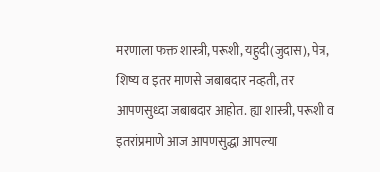मरणाला फक्त शास्त्री, परूशी, यहुदी(जुदास), पेत्र, शिष्य व इतर माणसे जबाबदार नव्हती, तर आपणसुध्दा जबाबदार आहोत. ह्या शास्त्री, परूशी व इतरांप्रमाणे आज आपणसुद्धा आपल्या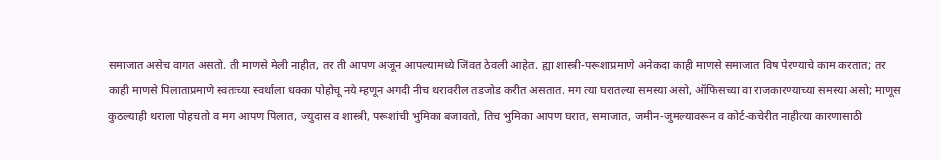समाजात असेच वागत असतो. ती माणसे मेली नाहीत, तर ती आपण अजून आपल्यामध्ये जिंवत ठेवली आहेत. ह्या शास्त्री-परूशाप्रमाणे अनेकदा काही माणसे समाजात विष पेरण्याचे काम करतात; तर काही माणसे पिलाताप्रमाणे स्वतःच्या स्वर्थाला धक्का पोहोचू नये म्हणून अगदी नीच थरावरील तडजोड करीत असतात. मग त्या घरातल्या समस्या असो, ऑफिसच्या वा राजकारण्याच्या समस्या असो; माणूस कुठल्याही थराला पोहचतो व मग आपण पिलात, ज्युदास व शास्त्री, परूशांची भुमिका बजावतो, तिच भुमिका आपण घरात, समाजात, जमीन-जुमल्यावरून व कोर्ट-कचेरीत नाहीत्या कारणासाठी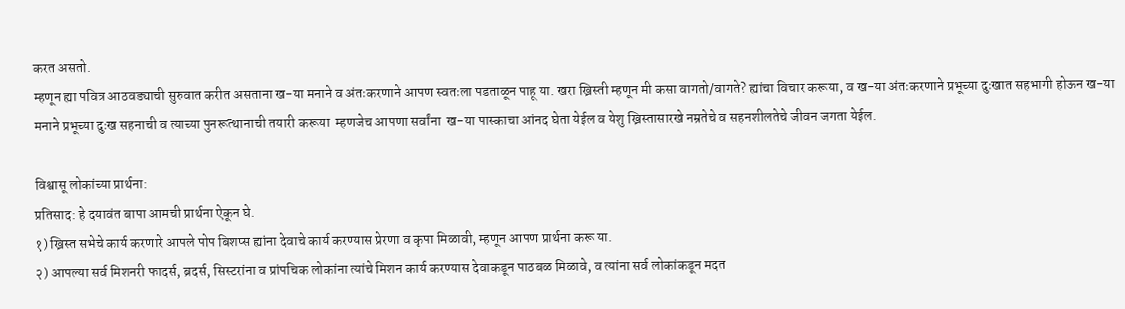करत असतो.
म्हणून ह्या पवित्र आठवड्याची सुरुवात करीत असताना ख-या मनाने व अंतःकरणाने आपण स्वतःला पडताळून पाहू या. खरा ख्रिस्ती म्हणून मी कसा वागतो/वागते? ह्यांचा विचार करूया, व ख-या अंतःकरणाने प्रभूच्या दुःखात सहभागी होऊन ख-या मनाने प्रभूच्या दुःख सहनाची व त्याच्या पुनरूत्थानाची तयारी करूया  म्हणजेच आपणा सर्वांना  ख-या पास्काचा आंनद घेता येईल व येशु ख्रिस्तासारखे नम्रतेचे व सहनशीलतेचे जीवन जगता येईल.

विश्वासू लोकांच्या प्रार्थना:
प्रतिसाद: हे दयावंत बापा आमची प्रार्थना ऐकून घे.
१) ख्रिस्त सभेचे कार्य करणारे आपले पोप बिशप्स ह्यांना देवाचे कार्य करण्यास प्रेरणा व कृपा मिळावी, म्हणून आपण प्रार्थना करू या.
२) आपल्या सर्व मिशनरी फादर्स, ब्रदर्स, सिस्टरांना व प्रांपचिक लोकांना त्यांचे मिशन कार्य करण्यास देवाकडून पाठबळ मिळावे, व त्यांना सर्व लोकांकडून मदत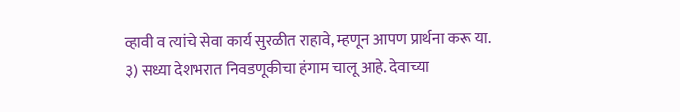व्हावी व त्यांचे सेवा कार्य सुरळीत राहावे, म्हणून आपण प्रार्थना करू या.
३) सध्या देशभरात निवडणूकीचा हंगाम चालू आहे. देवाच्या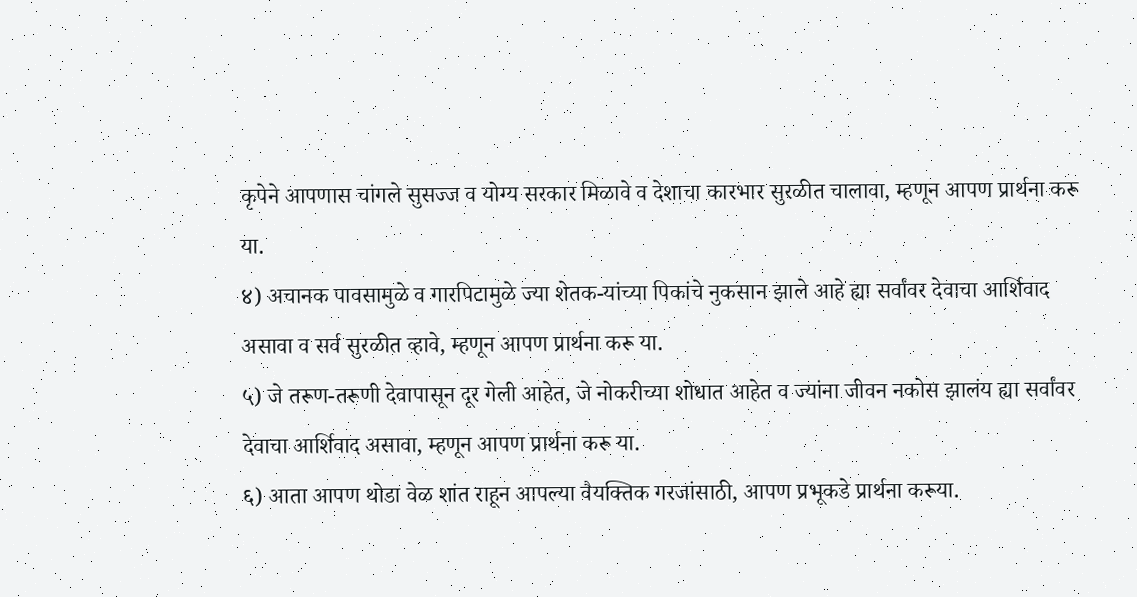कृपेने आपणास चांगले सुसज्ज व योग्य सरकार मिळावे व देशाचा कारभार सुरळीत चालावा, म्हणून आपण प्रार्थना करू या.
४) अचानक पावसामुळे व गारपिटामुळे ज्या शेतक-यांच्या पिकांचे नुकसान झाले आहे ह्या सर्वांवर देवाचा आर्शिवाद असावा व सर्व सुरळीत व्हावे, म्हणून आपण प्रार्थना करू या.
५) जे तरूण-तरूणी देवापासून दूर गेली आहेत, जे नोकरीच्या शोधात आहेत व ज्यांना जीवन नकोस झालंय ह्या सर्वांवर देवाचा आर्शिवाद असावा, म्हणून आपण प्रार्थना करू या.
६) आता आपण थोडा वेळ शांत राहून आपल्या वैयक्तिक गरजांसाठी, आपण प्रभूकडे प्रार्थना करूया.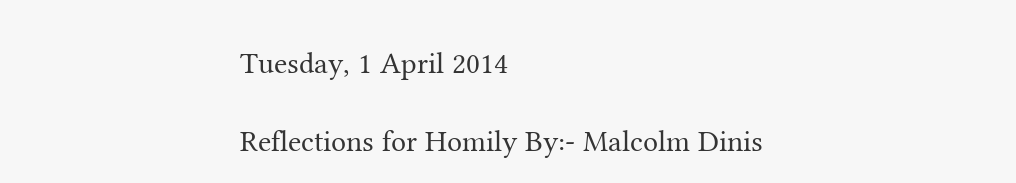Tuesday, 1 April 2014

Reflections for Homily By:- Malcolm Dinis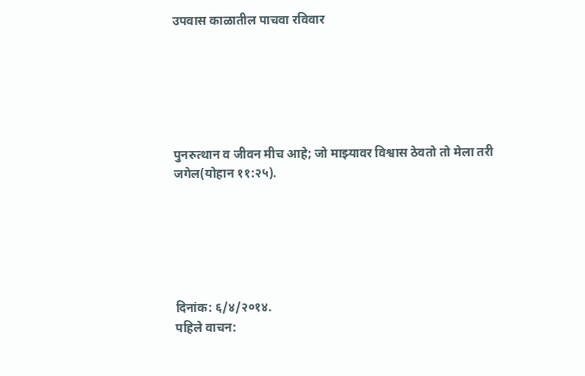उपवास काळातील पाचवा रविवार






पुनरुत्थान व जीवन मीच आहे; जो माझ्यावर विश्वास ठेवतो तो मेला तरी जगेल(योहान ११:२५).






दिनांक: ६/४/२०१४.
पहिले वाचन: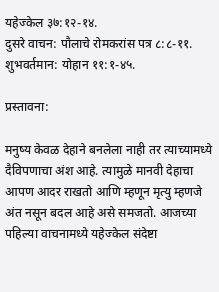यहेज्केल ३७:१२-१४.
दुसरे वाचन: पौलाचे रोमकरांस पत्र ८:८-११.
शुभवर्तमान: योहान ११:१-४५.

प्रस्तावना:

मनुष्य केवळ देहाने बनलेला नाही तर त्याच्यामध्ये दैविपणाचा अंश आहे. त्यामुळे मानवी देहाचा आपण आदर राखतो आणि म्हणून मृत्यु म्हणजे अंत नसून बदल आहे असे समजतो. आजच्या पहिल्या वाचनामध्ये यहेज्केल संदेष्टा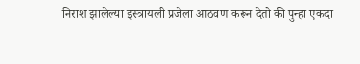निराश झालेल्या इस्त्रायली प्रजेला आठवण करून देतो की पुन्हा एकदा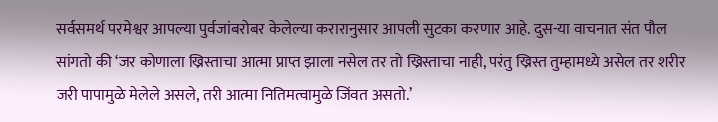सर्वसमर्थ परमेश्वर आपल्या पुर्वजांबरोबर केलेल्या करारानुसार आपली सुटका करणार आहे. दुस-या वाचनात संत पौल सांगतो की ‘जर कोणाला ख्रिस्ताचा आत्मा प्राप्त झाला नसेल तर तो ख्रिस्ताचा नाही, परंतु ख्रिस्त तुम्हामध्ये असेल तर शरीर जरी पापामुळे मेलेले असले, तरी आत्मा नितिमत्वामुळे जिंवत असतो.’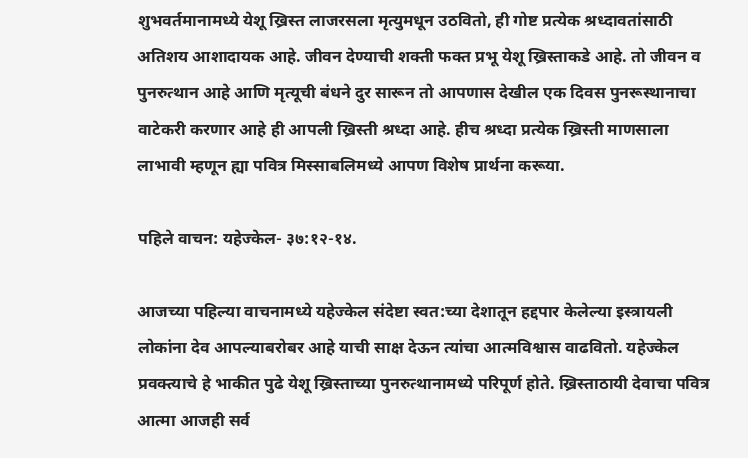शुभवर्तमानामध्ये येशू ख्रिस्त लाजरसला मृत्युमधून उठवितो, ही गोष्ट प्रत्येक श्रध्दावतांसाठी अतिशय आशादायक आहे. जीवन देण्याची शक्ती फक्त प्रभू येशू ख्रिस्ताकडे आहे. तो जीवन व पुनरुत्थान आहे आणि मृत्यूची बंधने दुर सारून तो आपणास देखील एक दिवस पुनरूस्थानाचा वाटेकरी करणार आहे ही आपली ख्रिस्ती श्रध्दा आहे. हीच श्रध्दा प्रत्येक ख्रिस्ती माणसाला लाभावी म्हणून ह्या पवित्र मिस्साबलिमध्ये आपण विशेष प्रार्थना करूया.

पहिले वाचन: यहेज्केल- ३७:१२-१४.

आजच्या पहिल्या वाचनामध्ये यहेज्केल संदेष्टा स्वत:च्या देशातून हद्दपार केलेल्या इस्त्रायली लोकांना देव आपल्याबरोबर आहे याची साक्ष देऊन त्यांचा आत्मविश्वास वाढवितो. यहेज्केल प्रवक्त्याचे हे भाकीत पुढे येशू ख्रिस्ताच्या पुनरुत्थानामध्ये परिपूर्ण होते. ख्रिस्ताठायी देवाचा पवित्र आत्मा आजही सर्व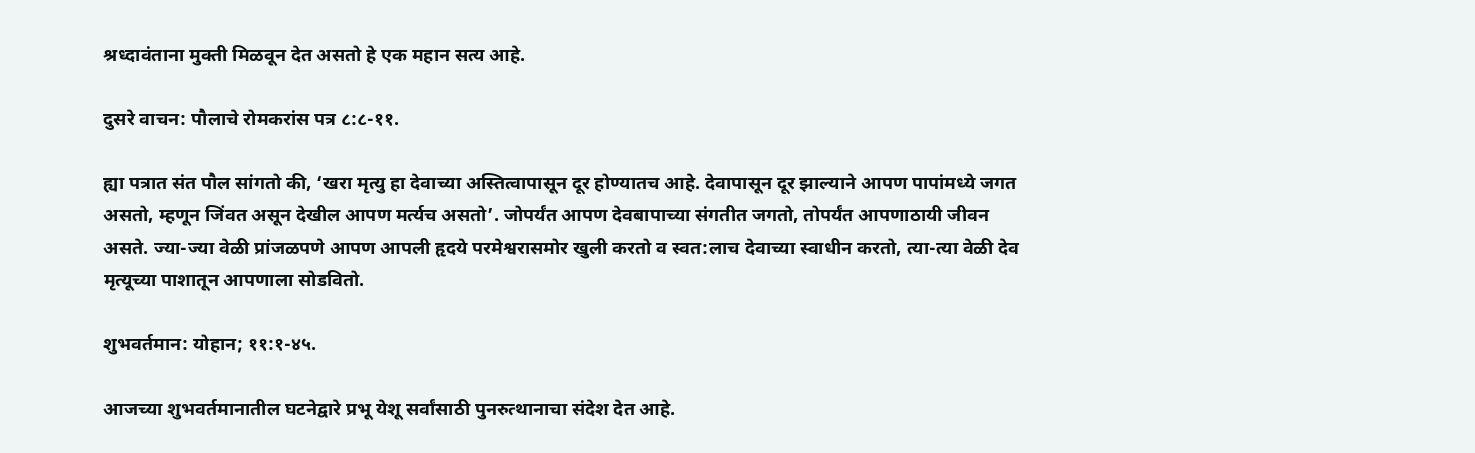श्रध्दावंताना मुक्ती मिळवून देत असतो हे एक महान सत्य आहे.

दुसरे वाचन: पौलाचे रोमकरांस पत्र ८:८-११.

ह्या पत्रात संत पौल सांगतो की, ‘खरा मृत्यु हा देवाच्या अस्तित्वापासून दूर होण्यातच आहे. देवापासून दूर झाल्याने आपण पापांमध्ये जगत असतो, म्हणून जिंवत असून देखील आपण मर्त्यच असतो’. जोपर्यंत आपण देवबापाच्या संगतीत जगतो, तोपर्यंत आपणाठायी जीवन असते. ज्या-ज्या वेळी प्रांजळपणे आपण आपली हृदये परमेश्वरासमोर खुली करतो व स्वत:लाच देवाच्या स्वाधीन करतो, त्या-त्या वेळी देव मृत्यूच्या पाशातून आपणाला सोडवितो.

शुभवर्तमान: योहान; ११:१-४५.

आजच्या शुभवर्तमानातील घटनेद्वारे प्रभू येशू सर्वांसाठी पुनरुत्थानाचा संदेश देत आहे.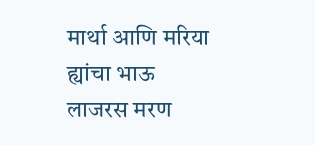मार्था आणि मरिया ह्यांचा भाऊ लाजरस मरण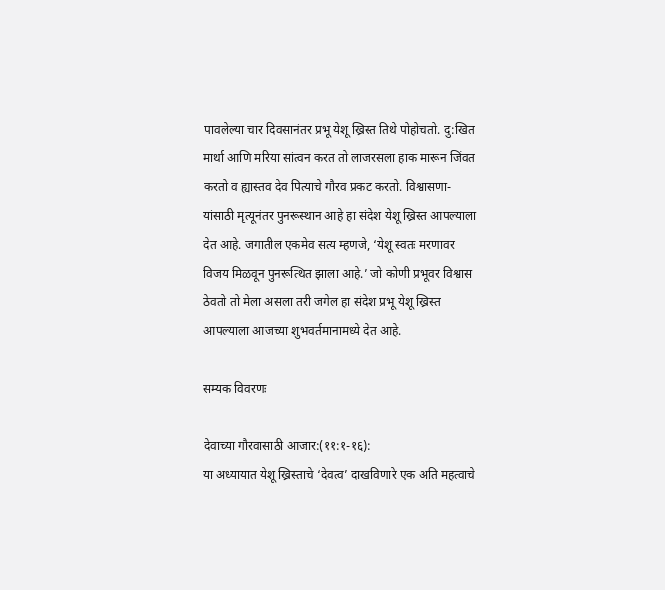पावलेल्या चार दिवसानंतर प्रभू येशू ख्रिस्त तिथे पोहोचतो. दु:खित मार्था आणि मरिया सांत्वन करत तो लाजरसला हाक मारून जिंवत करतो व ह्यास्तव देव पित्याचे गौरव प्रकट करतो. विश्वासणा-यांसाठी मृत्यूनंतर पुनरूस्थान आहे हा संदेश येशू ख्रिस्त आपल्याला देत आहे. जगातील एकमेव सत्य म्हणजे, ‘येशू स्वतः मरणावर विजय मिळवून पुनरूत्थित झाला आहे.’ जो कोणी प्रभूवर विश्वास ठेवतो तो मेला असला तरी जगेल हा संदेश प्रभू येशू ख्रिस्त आपल्याला आजच्या शुभवर्तमानामध्ये देत आहे.

सम्यक विवरणः

देवाच्या गौरवासाठी आजार:(११:१-१६):
या अध्यायात येशू ख्रिस्ताचे ‘देवत्व’ दाखविणारे एक अति महत्वाचे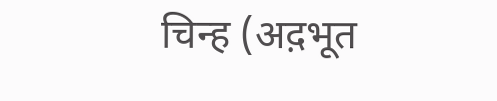चिन्ह (अद़भूत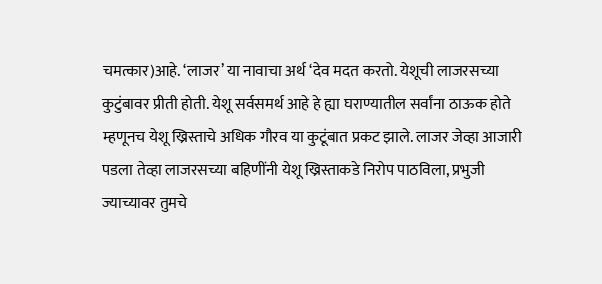चमत्कार)आहे. ‘लाजर’ या नावाचा अर्थ ‘देव मदत करतो. येशूची लाजरसच्या कुटुंबावर प्रीती होती. येशू सर्वसमर्थ आहे हे ह्या घराण्यातील सर्वांना ठाऊक होते म्हणूनच येशू ख्रिस्ताचे अधिक गौरव या कुटूंबात प्रकट झाले. लाजर जेव्हा आजारी पडला तेव्हा लाजरसच्या बहिणींनी येशू ख्रिस्ताकडे निरोप पाठविला, प्रभुजी ज्याच्यावर तुमचे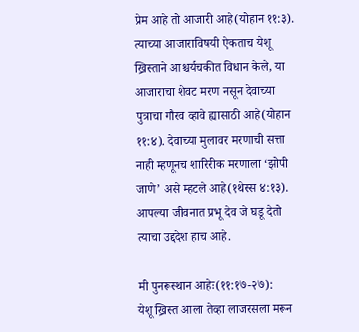प्रेम आहे तो आजारी आहे(योहान ११:३). त्याच्या आजाराविषयी ऐकताच येशू ख्रिस्ताने आश्चर्यचकीत विधान केले, या आजाराचा शेवट मरण नसून देवाच्या पुत्राचा गौरव व्हावे ह्यासाठी आहे(योहान ११:४). देवाच्या मुलावर मरणाची सत्ता नाही म्हणूनच शारिरीक मरणाला ‘झोपी जाणे’ असे म्हटले आहे(१थेस्स ४:१३). आपल्या जीवनात प्रभू देव जे घडू देतो त्याचा उद्ददेश हाच आहे.

मी पुनरूस्थान आहेः(११:१७-२७):
येशू ख्रिस्त आला तेव्हा लाजरसला मरून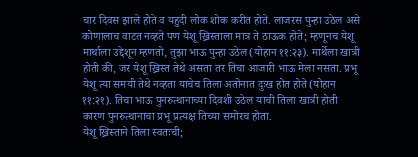चार दिवस झाले होते व यहुदी लोक शोक करीत होते. लाजरस पुन्हा उठेल असे कोणालाच वाटत नव्हते पण येशू ख्रिस्ताला मात्र ते ठाऊक होते; म्हणूनच येशू मार्थाला उद्देशून म्हणतो, तुझा भाऊ पुन्हा उठेल(योहान ११:२३). मार्थेला खात्री होती की, जर येशू ख्रिस्त तेथे असता तर तिचा आजारी भाऊ मेला नसता. प्रभू येशू त्या समयी तेथे नव्हता याचेच तिला अतोनात दुःख होत होते(योहान ११:२१). तिचा भाऊ पुनरुत्थानाच्या दिवशी उठेल याची तिला खात्री होती कारण पुनरुत्थानाचा प्रभू प्रत्यक्ष तिच्या समोरच होता.
येशू ख्रिस्ताने तिला स्वतःची;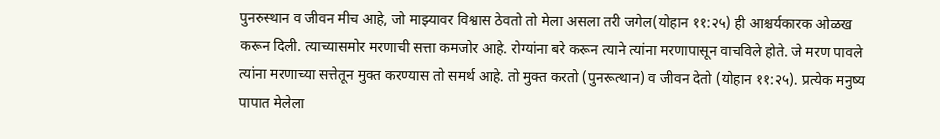पुनरुस्थान व जीवन मीच आहे, जो माझ्यावर विश्वास ठेवतो तो मेला असला तरी जगेल(योहान ११:२५) ही आश्चर्यकारक ओळख करून दिली. त्याच्यासमोर मरणाची सत्ता कमजोर आहे. रोग्यांना बरे करून त्याने त्यांना मरणापासून वाचविले होते. जे मरण पावले त्यांना मरणाच्या सत्तेतून मुक्त करण्यास तो समर्थ आहे. तो मुक्त करतो (पुनरूत्थान) व जीवन देतो (योहान ११:२५). प्रत्येक मनुष्य पापात मेलेला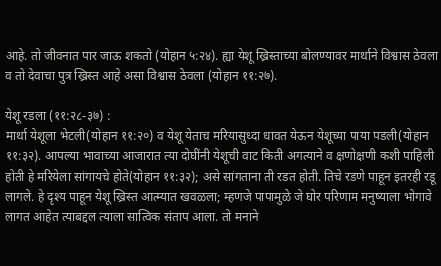आहे. तो जीवनात पार जाऊ शकतो (योहान ५:२४). ह्या येशू ख्रिस्ताच्या बोलण्यावर मार्थाने विश्वास ठेवला व तो देवाचा पुत्र ख्रिस्त आहे असा विश्वास ठेवला (योहान ११:२७).

येशू रडला (११:२८-३७) :
मार्था येशूला भेटली(योहान ११:२०) व येशू येताच मरियासुध्दा धावत येऊन येशूच्या पाया पडली(योहान ११:३२). आपल्या भावाच्या आजारात त्या दोघींनी येशूची वाट किती अगत्याने व क्षणोक्षणी कशी पाहिली होती हे मरियेला सांगायचे होते(योहान ११:३२); असे सांगताना ती रडत होती. तिचे रडणे पाहून इतरही रडू लागले. हे दृश्य पाहून येशू ख्रिस्त आत्म्यात खवळला; म्हणजे पापामुळे जे घोर परिणाम मनुष्याला भोगावे लागत आहेत त्याबद्दल त्याला सात्विक संताप आला. तो मनाने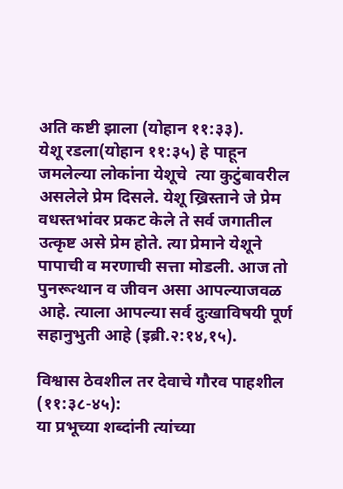अति कष्टी झाला (योहान ११:३३).
येशू रडला(योहान ११:३५) हे पाहून जमलेल्या लोकांना येशूचे  त्या कुटुंबावरील असलेले प्रेम दिसले. येशू ख्रिस्ताने जे प्रेम वधस्तभांवर प्रकट केले ते सर्व जगातील उत्कृष्ट असे प्रेम होते. त्या प्रेमाने येशूने पापाची व मरणाची सत्ता मोडली. आज तो पुनरूत्थान व जीवन असा आपल्याजवळ आहे. त्याला आपल्या सर्व दुःखाविषयी पूर्ण सहानुभुती आहे (इब्री.२:१४,१५).

विश्वास ठेवशील तर देवाचे गौरव पाहशील (११:३८-४५):
या प्रभूच्या शब्दांनी त्यांच्या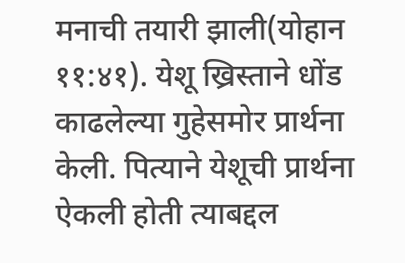मनाची तयारी झाली(योहान ११:४१). येशू ख्रिस्ताने धोंड काढलेल्या गुहेसमोर प्रार्थना केली. पित्याने येशूची प्रार्थना ऐकली होती त्याबद्दल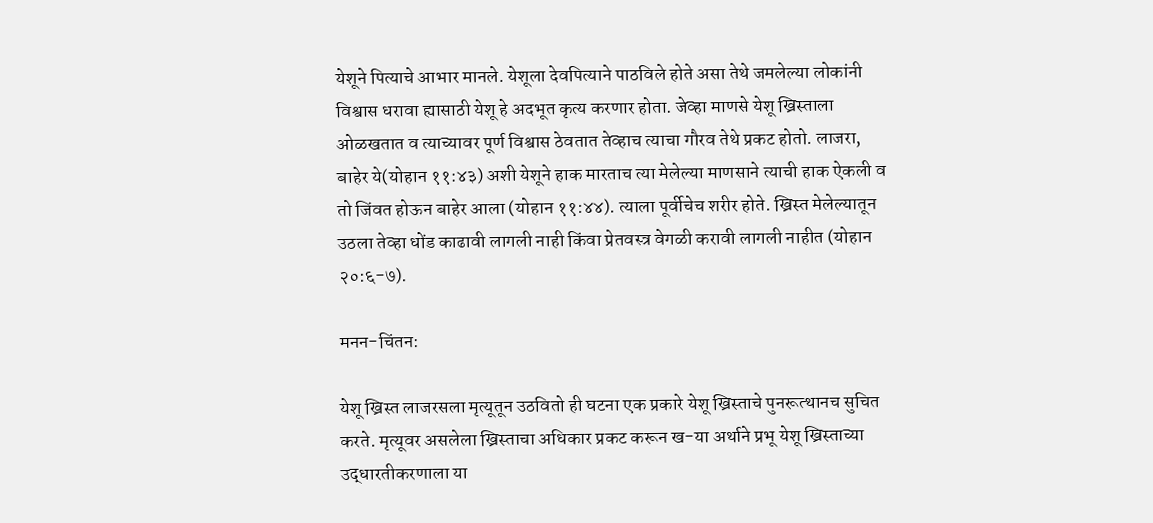येशूने पित्याचे आभार मानले. येशूला देवपित्याने पाठविले होते असा तेथे जमलेल्या लोकांनी विश्वास धरावा ह्यासाठी येशू हे अदभूत कृत्य करणार होता. जेव्हा माणसे येशू ख्रिस्ताला ओळखतात व त्याच्यावर पूर्ण विश्वास ठेवतात तेव्हाच त्याचा गौरव तेथे प्रकट होतो. लाजरा, बाहेर ये(योहान ११:४३) अशी येशूने हाक मारताच त्या मेलेल्या माणसाने त्याची हाक ऐकली व तो जिंवत होऊन बाहेर आला (योहान ११:४४). त्याला पूर्वीचेच शरीर होते. ख्रिस्त मेलेल्यातून उठला तेव्हा धोंड काढावी लागली नाही किंवा प्रेतवस्त्र वेगळी करावी लागली नाहीत (योहान २०:६-७).

मनन-चिंतन:

येशू ख्रिस्त लाजरसला मृत्यूतून उठवितो ही घटना एक प्रकारे येशू ख्रिस्ताचे पुनरूत्थानच सुचित करते. मृत्यूवर असलेला ख्रिस्ताचा अधिकार प्रकट करून ख-या अर्थाने प्रभू येशू ख्रिस्ताच्या उद्धारतीकरणाला या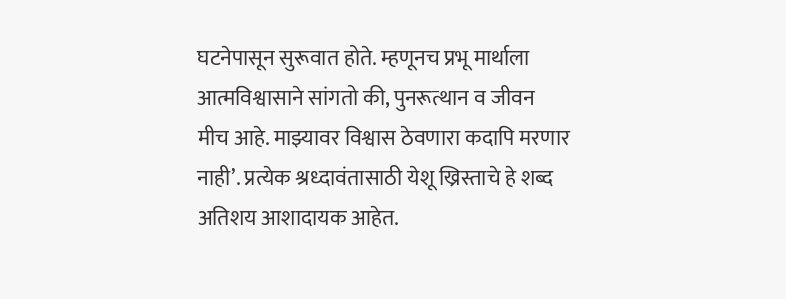घटनेपासून सुरूवात होते. म्हणूनच प्रभू मार्थाला आत्मविश्वासाने सांगतो की, पुनरूत्थान व जीवन मीच आहे. माझ्यावर विश्वास ठेवणारा कदापि मरणार नाही’. प्रत्येक श्रध्दावंतासाठी येशू ख्रिस्ताचे हे शब्द अतिशय आशादायक आहेत.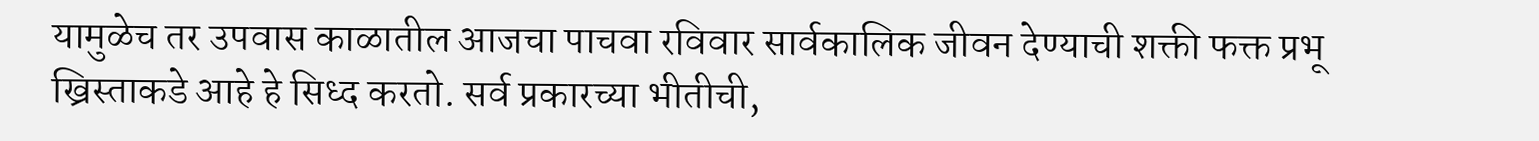यामुळेच तर उपवास काळातील आजचा पाचवा रविवार सार्वकालिक जीवन देण्याची शक्ती फक्त प्रभू ख्रिस्ताकडे आहे हे सिध्द करतो. सर्व प्रकारच्या भीतीची,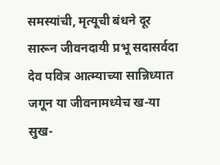समस्यांची, मृत्यूची बंधने दूर सारून जीवनदायी प्रभू सदासर्वदा देव पवित्र आत्म्याच्या सान्निध्यात जगून या जीवनामध्येच ख-या सुख-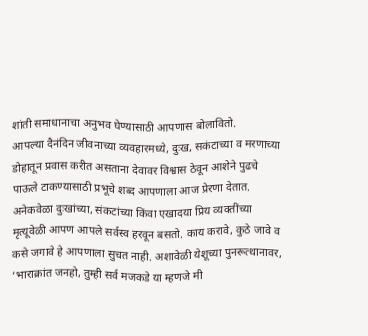शांती समाधानाचा अनुभव घेण्यासाठी आपणास बोलावितो.
आपल्या दैनंदिन जीवनाच्या व्यवहारमध्ये, दुःख, सकंटाच्या व मरणाच्या डोहातून प्रवास करीत असताना देवावर विश्वास ठेवून आशेने पुढचे पाऊले टाकण्यासाठी प्रभूचे शब्द आपणाला आज प्रेरणा देतात. अनेकवेळा दुःखांच्या, संकटांच्या किंवा एखादया प्रिय व्यक्तींच्या मृत्यूवेळी आपण आपले सर्वस्व हरवून बसतो. काय करावे, कुठे जावे व कसे जगावे हे आपणाला सुचत नाही. अशावेळी येशूच्या पुनरूत्थानावर, ‘भाराक्रांत जनहो, तुम्ही सर्व मजकडे या म्हणजे मी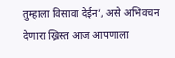तुम्हाला विसावा देईन’, असे अभिवचन देणारा ख्रिस्त आज आपणाला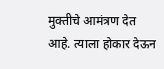मुक्तीचे आमंत्रण देत आहे. त्याला होकार देऊन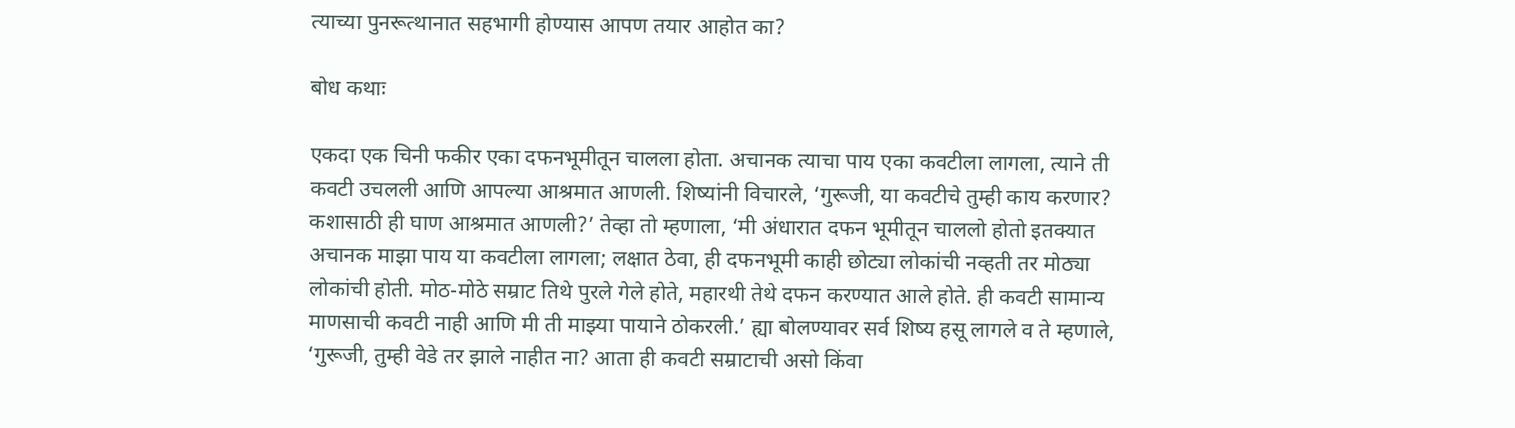त्याच्या पुनरूत्थानात सहभागी होण्यास आपण तयार आहोत का?

बोध कथाः

एकदा एक चिनी फकीर एका दफनभूमीतून चालला होता. अचानक त्याचा पाय एका कवटीला लागला, त्याने ती कवटी उचलली आणि आपल्या आश्रमात आणली. शिष्यांनी विचारले, ‘गुरूजी, या कवटीचे तुम्ही काय करणार? कशासाठी ही घाण आश्रमात आणली?’ तेव्हा तो म्हणाला, ‘मी अंधारात दफन भूमीतून चाललो होतो इतक्यात अचानक माझा पाय या कवटीला लागला; लक्षात ठेवा, ही दफनभूमी काही छोट्या लोकांची नव्हती तर मोठ्या लोकांची होती. मोठ-मोठे सम्राट तिथे पुरले गेले होते, महारथी तेथे दफन करण्यात आले होते. ही कवटी सामान्य माणसाची कवटी नाही आणि मी ती माझ्या पायाने ठोकरली.’ ह्या बोलण्यावर सर्व शिष्य हसू लागले व ते म्हणाले, ‘गुरूजी, तुम्ही वेडे तर झाले नाहीत ना? आता ही कवटी सम्राटाची असो किंवा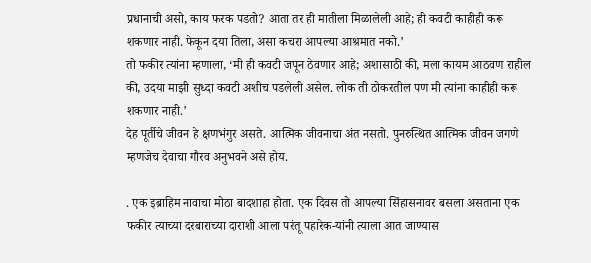प्रधानाची असो, काय फरक पडतो? आता तर ही मातीला मिळालेली आहे; ही कवटी काहीही करू शकणार नाही. फेकून दया तिला, असा कचरा आपल्या आश्रमात नको.’
तो फकीर त्यांना म्हणाला, ‘मी ही कवटी जपून ठेवणार आहे; अशासाठी की, मला कायम आठवण राहील की, उदया माझी सुध्दा कवटी अशीच पडलेली असेल. लोक ती ठोकरतील पण मी त्यांना काहीही करू शकणार नाही.’
देह पूर्तीचे जीवन हे क्षणभंगुर असते. आत्मिक जीवनाचा अंत नसतो. पुनरुत्थित आत्मिक जीवन जगणे म्हणजेच देवाचा गौरव अनुभवने असे होय.

. एक इब्राहिम नावाचा मोठा बादशाहा होता. एक दिवस तो आपल्या सिंहासनावर बसला असताना एक फकीर त्याच्या दरबाराच्या दाराशी आला परंतू पहारेक-यांनी त्याला आत जाण्यास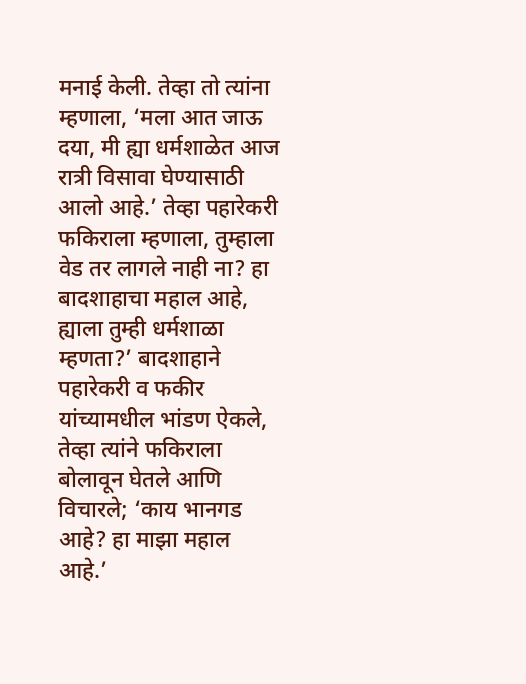मनाई केली. तेव्हा तो त्यांना म्हणाला, ‘मला आत जाऊ दया, मी ह्या धर्मशाळेत आज रात्री विसावा घेण्यासाठी आलो आहे.’ तेव्हा पहारेकरी फकिराला म्हणाला, तुम्हाला वेड तर लागले नाही ना? हा बादशाहाचा महाल आहे, ह्याला तुम्ही धर्मशाळा म्हणता?’ बादशाहाने पहारेकरी व फकीर यांच्यामधील भांडण ऐकले, तेव्हा त्यांने फकिराला बोलावून घेतले आणि विचारले; ‘काय भानगड आहे? हा माझा महाल आहे.’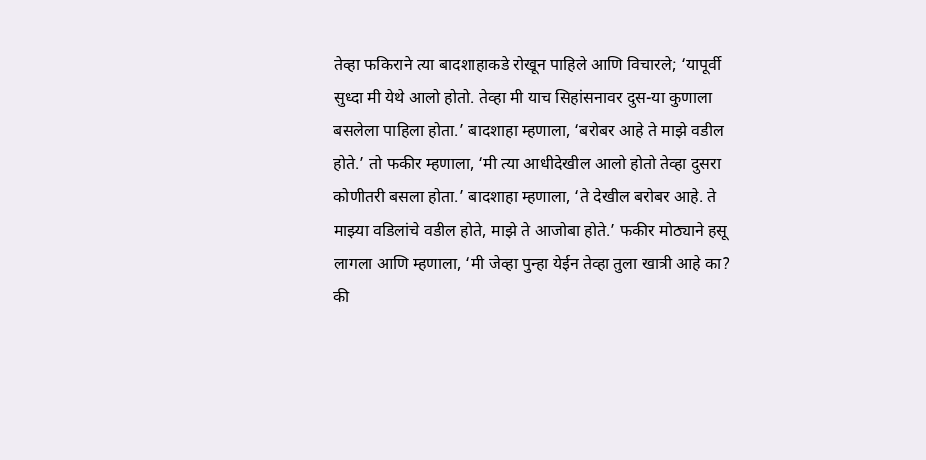तेव्हा फकिराने त्या बादशाहाकडे रोखून पाहिले आणि विचारले; ‘यापूर्वी सुध्दा मी येथे आलो होतो. तेव्हा मी याच सिहांसनावर दुस-या कुणाला बसलेला पाहिला होता.’ बादशाहा म्हणाला, ‘बरोबर आहे ते माझे वडील होते.’ तो फकीर म्हणाला, ‘मी त्या आधीदेखील आलो होतो तेव्हा दुसरा कोणीतरी बसला होता.’ बादशाहा म्हणाला, ‘ते देखील बरोबर आहे. ते माझ्या वडिलांचे वडील होते, माझे ते आजोबा होते.’ फकीर मोठ्याने हसू लागला आणि म्हणाला, ‘मी जेव्हा पुन्हा येईन तेव्हा तुला खात्री आहे का? की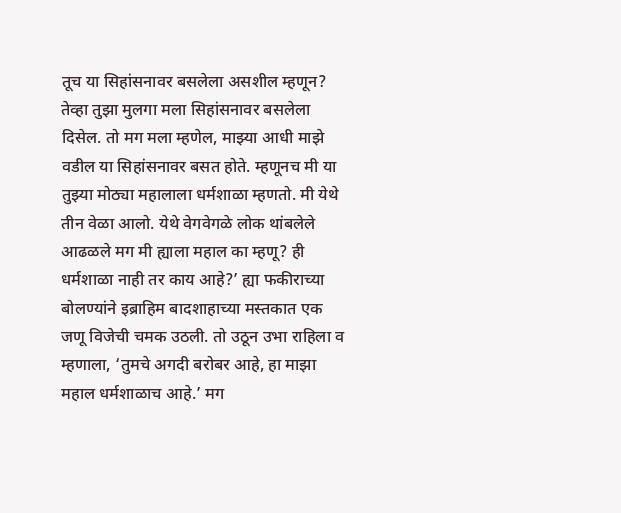तूच या सिहांसनावर बसलेला असशील म्हणून? तेव्हा तुझा मुलगा मला सिहांसनावर बसलेला दिसेल. तो मग मला म्हणेल, माझ्या आधी माझे वडील या सिहांसनावर बसत होते. म्हणूनच मी या तुझ्या मोठ्या महालाला धर्मशाळा म्हणतो. मी येथे तीन वेळा आलो. येथे वेगवेगळे लोक थांबलेले आढळले मग मी ह्याला महाल का म्हणू? ही धर्मशाळा नाही तर काय आहे?’ ह्या फकीराच्या बोलण्यांने इब्राहिम बादशाहाच्या मस्तकात एक जणू विजेची चमक उठली. तो उठून उभा राहिला व म्हणाला, ‘तुमचे अगदी बरोबर आहे, हा माझा महाल धर्मशाळाच आहे.’ मग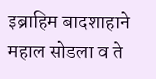इब्राहिम बादशाहाने महाल सोडला व ते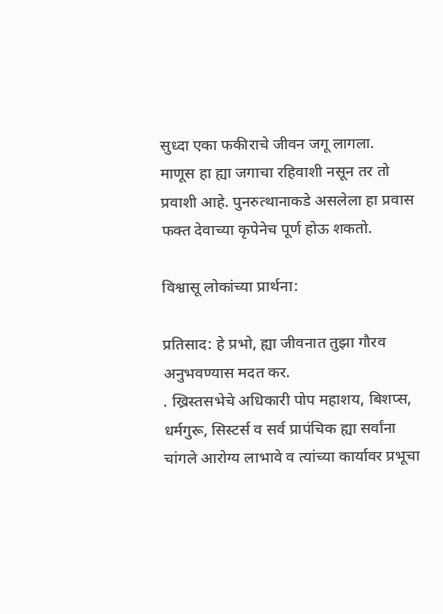सुध्दा एका फकीराचे जीवन जगू लागला.
माणूस हा ह्या जगाचा रहिवाशी नसून तर तो प्रवाशी आहे. पुनरुत्थानाकडे असलेला हा प्रवास फक्त देवाच्या कृपेनेच पूर्ण होऊ शकतो.

विश्वासू लोकांच्या प्रार्थना:

प्रतिसाद: हे प्रभो, ह्या जीवनात तुझा गौरव अनुभवण्यास मदत कर.
. ख्रिस्तसभेचे अधिकारी पोप महाशय, बिशप्स, धर्मगुरू, सिस्टर्स व सर्व प्रापंचिक ह्या सर्वांना चांगले आरोग्य लाभावे व त्यांच्या कार्यावर प्रभूचा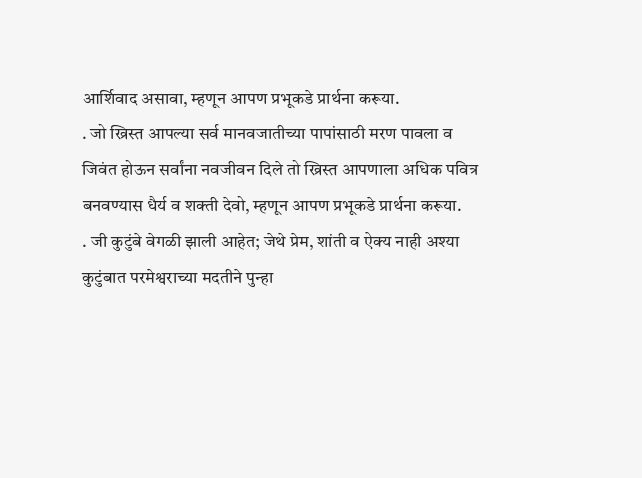आर्शिवाद असावा, म्हणून आपण प्रभूकडे प्रार्थना करूया.
. जो ख्रिस्त आपल्या सर्व मानवजातीच्या पापांसाठी मरण पावला व जिवंत होऊन सर्वांना नवजीवन दिले तो ख्रिस्त आपणाला अधिक पवित्र बनवण्यास धैर्य व शक्ती देवो, म्हणून आपण प्रभूकडे प्रार्थना करूया.
. जी कुटुंबे वेगळी झाली आहेत; जेथे प्रेम, शांती व ऐक्य नाही अश्या कुटुंबात परमेश्वराच्या मदतीने पुन्हा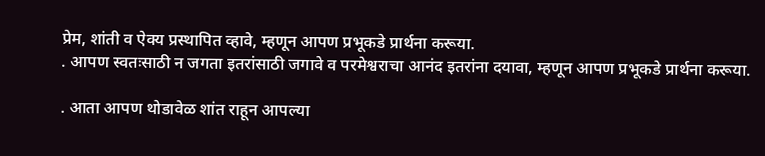प्रेम, शांती व ऐक्य प्रस्थापित व्हावे, म्हणून आपण प्रभूकडे प्रार्थना करूया.
. आपण स्वतःसाठी न जगता इतरांसाठी जगावे व परमेश्वराचा आनंद इतरांना दयावा, म्हणून आपण प्रभूकडे प्रार्थना करूया.

. आता आपण थोडावेळ शांत राहून आपल्या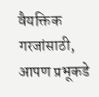वैयक्तिक गरजांसाठी, आपण प्रभूकडे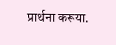प्रार्थना करूया.